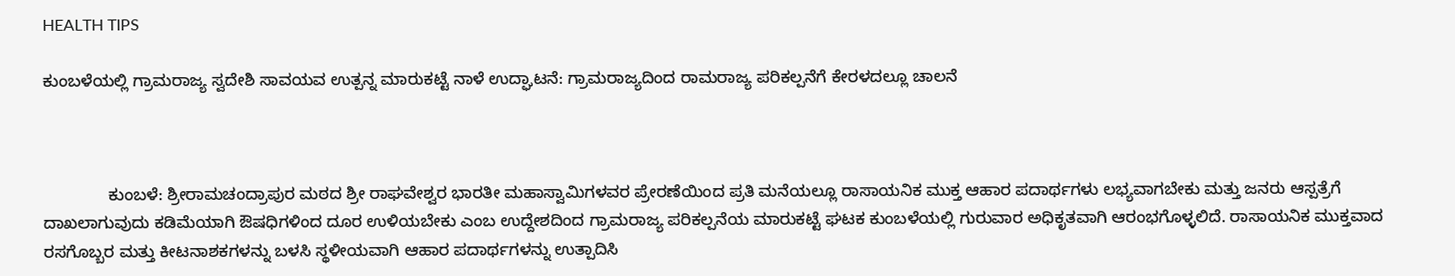HEALTH TIPS

ಕುಂಬಳೆಯಲ್ಲಿ ಗ್ರಾಮರಾಜ್ಯ ಸ್ವದೇಶಿ ಸಾವಯವ ಉತ್ಪನ್ನ ಮಾರುಕಟ್ಟೆ ನಾಳೆ ಉದ್ಘಾಟನೆ: ಗ್ರಾಮರಾಜ್ಯದಿಂದ ರಾಮರಾಜ್ಯ ಪರಿಕಲ್ಪನೆಗೆ ಕೇರಳದಲ್ಲೂ ಚಾಲನೆ



              ಕುಂಬಳೆ: ಶ್ರೀರಾಮಚಂದ್ರಾಪುರ ಮಠದ ಶ್ರೀ ರಾಘವೇಶ್ವರ ಭಾರತೀ ಮಹಾಸ್ವಾಮಿಗಳವರ ಪ್ರೇರಣೆಯಿಂದ ಪ್ರತಿ ಮನೆಯಲ್ಲೂ ರಾಸಾಯನಿಕ ಮುಕ್ತ ಆಹಾರ ಪದಾರ್ಥಗಳು ಲಭ್ಯವಾಗಬೇಕು ಮತ್ತು ಜನರು ಆಸ್ಪತ್ರೆಗೆ ದಾಖಲಾಗುವುದು ಕಡಿಮೆಯಾಗಿ ಔಷಧಿಗಳಿಂದ ದೂರ ಉಳಿಯಬೇಕು ಎಂಬ ಉದ್ದೇಶದಿಂದ ಗ್ರಾಮರಾಜ್ಯ ಪರಿಕಲ್ಪನೆಯ ಮಾರುಕಟ್ಟೆ ಘಟಕ ಕುಂಬಳೆಯಲ್ಲಿ ಗುರುವಾರ ಅಧಿಕೃತವಾಗಿ ಆರಂಭಗೊಳ್ಳಲಿದೆ. ರಾಸಾಯನಿಕ ಮುಕ್ತವಾದ  ರಸಗೊಬ್ಬರ ಮತ್ತು ಕೀಟನಾಶಕಗಳನ್ನು ಬಳಸಿ ಸ್ಥಳೀಯವಾಗಿ ಆಹಾರ ಪದಾರ್ಥಗಳನ್ನು ಉತ್ಪಾದಿಸಿ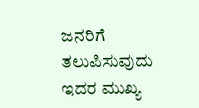ಜನರಿಗೆ ತಲುಪಿಸುವುದು ಇದರ ಮುಖ್ಯ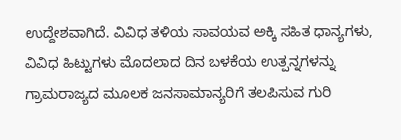ಉದ್ದೇಶವಾಗಿದೆ. ವಿವಿಧ ತಳಿಯ ಸಾವಯವ ಅಕ್ಕಿ ಸಹಿತ ಧಾನ್ಯಗಳು, ವಿವಿಧ ಹಿಟ್ಟುಗಳು ಮೊದಲಾದ ದಿನ ಬಳಕೆಯ ಉತ್ಪನ್ನಗಳನ್ನು ಗ್ರಾಮರಾಜ್ಯದ ಮೂಲಕ ಜನಸಾಮಾನ್ಯರಿಗೆ ತಲಪಿಸುವ ಗುರಿ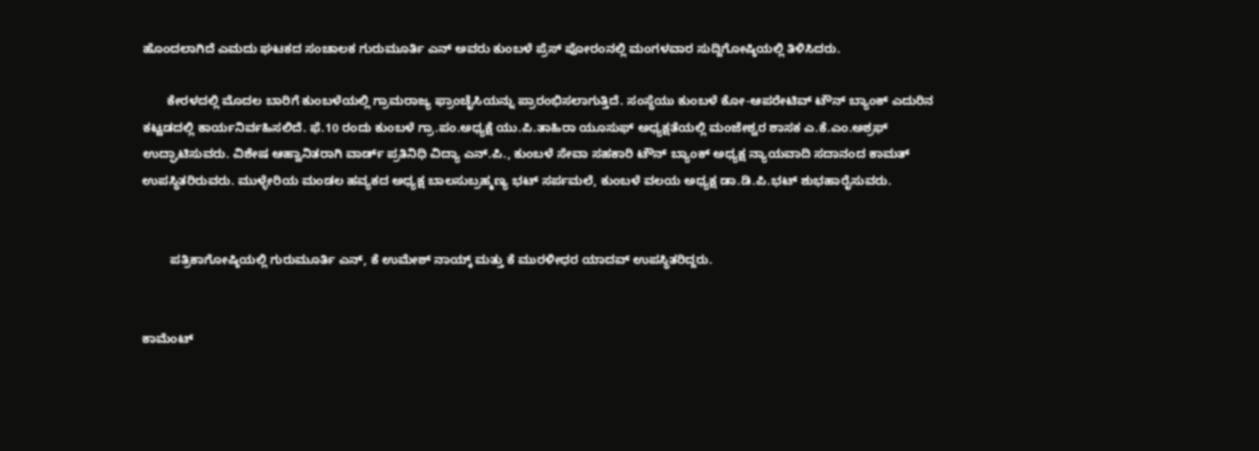ಹೊಂದಲಾಗಿದೆ ಎಮದು ಘಟಕದ ಸಂಚಾಲಕ ಗುರುಮೂರ್ತಿ ಎನ್ ಅವರು ಕುಂಬಳೆ ಪ್ರೆಸ್ ಪೋರಂನಲ್ಲಿ ಮಂಗಳವಾರ ಸುದ್ದಿಗೋಷ್ಠಿಯಲ್ಲಿ ತಿಳಿಸಿದರು.

       ಕೇರಳದಲ್ಲಿ ಮೊದಲ ಬಾರಿಗೆ ಕುಂಬಳೆಯಲ್ಲಿ ಗ್ರಾಮರಾಜ್ಯ ಫ್ರಾಂಚೈಸಿಯನ್ನು ಪ್ರಾರಂಭಿಸಲಾಗುತ್ತಿದೆ. ಸಂಸ್ಥೆಯು ಕುಂಬಳೆ ಕೋ-ಆಪರೇಟಿವ್ ಟೌನ್ ಬ್ಯಾಂಕ್ ಎದುರಿನ ಕಟ್ಟಡದಲ್ಲಿ ಕಾರ್ಯನಿರ್ವಹಿಸಲಿದೆ. ಫೆ.10 ರಂದು ಕುಂಬಳೆ ಗ್ರಾ.ಪಂ.ಅಧ್ಯಕ್ಷೆ ಯು.ಪಿ.ತಾಹಿರಾ ಯೂಸುಫ್ ಅಧ್ಯಕ್ಷತೆಯಲ್ಲಿ ಮಂಜೇಶ್ವರ ಶಾಸಕ ಎ.ಕೆ.ಎಂ.ಅಶ್ರಫ್ ಉದ್ಘಾಟಿಸುವರು. ವಿಶೇಷ ಆಹ್ವಾನಿತರಾಗಿ ವಾರ್ಡ್ ಪ್ರತಿನಿಧಿ ವಿದ್ಯಾ ಎನ್.ಪಿ., ಕುಂಬಳೆ ಸೇವಾ ಸಹಕಾರಿ ಟೌನ್ ಬ್ಯಾಂಕ್ ಅಧ್ಯಕ್ಷ ನ್ಯಾಯವಾದಿ ಸದಾನಂದ ಕಾಮತ್ ಉಪಸ್ಥಿತರಿರುವರು. ಮುಳ್ಳೇರಿಯ ಮಂಡಲ ಹವ್ಯಕದ ಅಧ್ಯಕ್ಷ ಬಾಲಸುಬ್ರಹ್ಮಣ್ಯ ಭಟ್ ಸರ್ಪಮಲೆ, ಕುಂಬಳೆ ವಲಯ ಅಧ್ಯಕ್ಷ ಡಾ.ಡಿ.ಪಿ.ಭಟ್ ಶುಭಹಾರೈಸುವರು.


        ಪತ್ರಿಕಾಗೋಷ್ಠಿಯಲ್ಲಿ ಗುರುಮೂರ್ತಿ ಎನ್, ಕೆ ಉಮೇಶ್ ನಾಯ್ಕ್ ಮತ್ತು ಕೆ ಮುರಳೀಧರ ಯಾದವ್ ಉಪಸ್ಥಿತರಿದ್ದರು.


ಕಾಮೆಂಟ್‌‌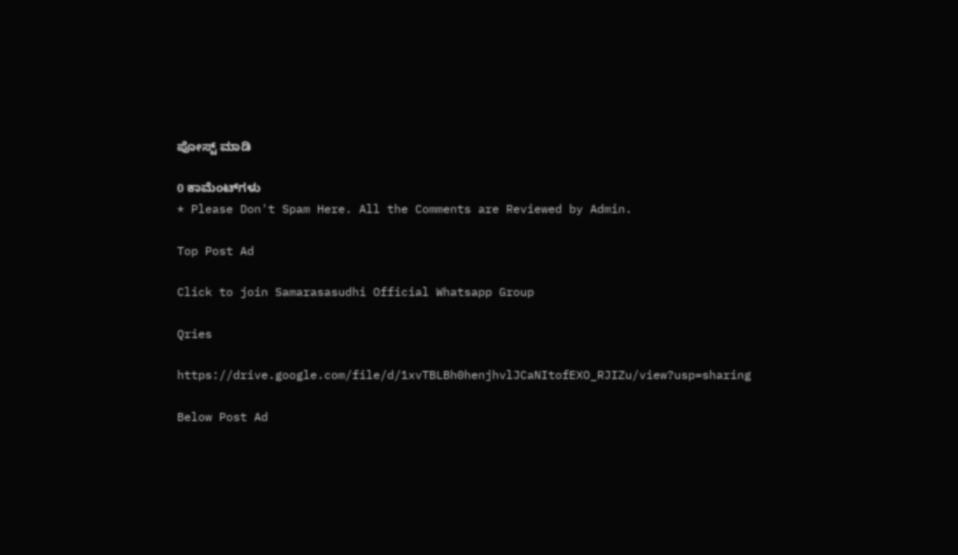ಪೋಸ್ಟ್‌ ಮಾಡಿ

0 ಕಾಮೆಂಟ್‌ಗಳು
* Please Don't Spam Here. All the Comments are Reviewed by Admin.

Top Post Ad

Click to join Samarasasudhi Official Whatsapp Group

Qries

https://drive.google.com/file/d/1xvTBLBh0henjhvlJCaNItofEXO_RJIZu/view?usp=sharing

Below Post Ad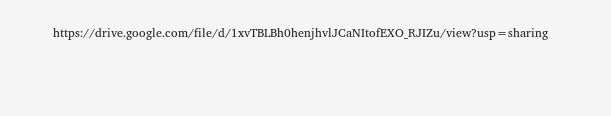https://drive.google.com/file/d/1xvTBLBh0henjhvlJCaNItofEXO_RJIZu/view?usp=sharing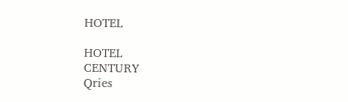HOTEL

HOTEL
CENTURY
Qries